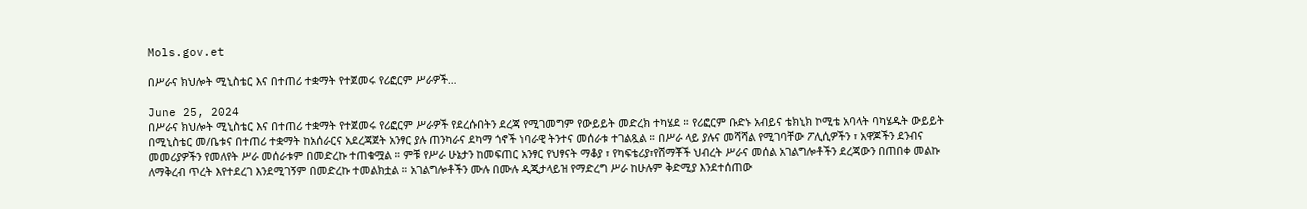Mols.gov.et

በሥራና ክህሎት ሚኒስቴር እና በተጠሪ ተቋማት የተጀመሩ የሪፎርም ሥራዎች…

June 25, 2024
በሥራና ክህሎት ሚኒስቴር እና በተጠሪ ተቋማት የተጀመሩ የሪፎርም ሥራዎች የደረሱበትን ደረጃ የሚገመግም የውይይት መድረክ ተካሄደ ። የሪፎርም ቡድኑ አብይና ቴክኒክ ኮሚቴ አባላት ባካሄዱት ውይይት በሚኒስቴር መ/ቤቱና በተጠሪ ተቋማት ከአሰራርና አደረጃጀት አንፃር ያሉ ጠንካራና ደካማ ጎኖች ነባራዊ ትንተና መሰራቱ ተገልጿል ። በሥራ ላይ ያሉና መሻሻል የሚገባቸው ፖሊሲዎችን ፣ አዋጆችን ደንብና መመሪያዎችን የመለየት ሥራ መሰራቱም በመድረኩ ተጠቁሟል ። ምቹ የሥራ ሁኔታን ከመፍጠር አንፃር የህፃናት ማቆያ ፣ የካፍቴሪያ፣የሸማቾች ህብረት ሥራና መሰል አገልግሎቶችን ደረጃውን በጠበቀ መልኩ ለማቅረብ ጥረት እየተደረገ እንደሚገኝም በመድረኩ ተመልክቷል ። አገልግሎቶችን ሙሉ በሙሉ ዲጂታላይዝ የማድረግ ሥራ ከሁሉም ቅድሚያ እንደተሰጠው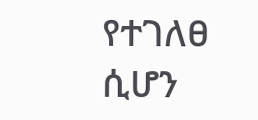የተገለፀ ሲሆን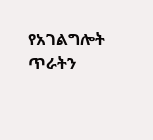የአገልግሎት ጥራትን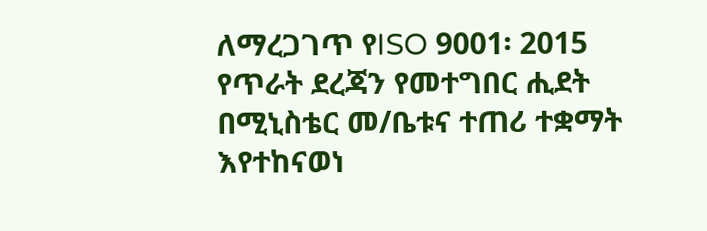ለማረጋገጥ የISO 9001፡ 2015 የጥራት ደረጃን የመተግበር ሒደት በሚኒስቴር መ/ቤቱና ተጠሪ ተቋማት እየተከናወነ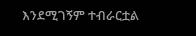እንደሚገኝም ተብራርቷል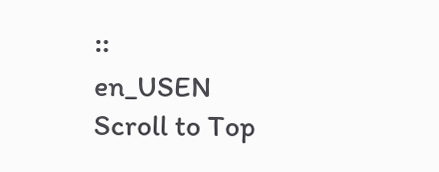።
en_USEN
Scroll to Top